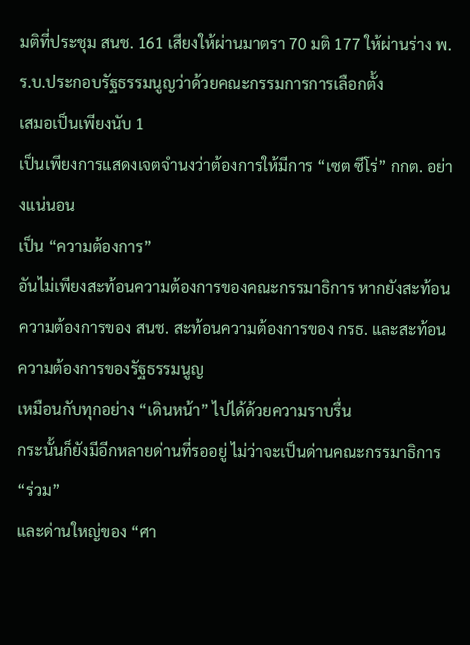มติที่ประชุม สนช. 161 เสียงให้ผ่านมาตรา 70 มติ 177 ให้ผ่านร่าง พ.ร.บ.ประกอบรัฐธรรมนูญว่าด้วยคณะกรรมการการเลือกตั้ง
เสมอเป็นเพียงนับ 1
เป็นเพียงการแสดงเจตจำนงว่าต้องการให้มีการ “เซต ซีโร่” กกต. อย่างแน่นอน
เป็น “ความต้องการ”
อันไม่เพียงสะท้อนความต้องการของคณะกรรมาธิการ หากยังสะท้อนความต้องการของ สนช. สะท้อนความต้องการของ กรธ. และสะท้อนความต้องการของรัฐธรรมนูญ
เหมือนกับทุกอย่าง “เดินหน้า” ไปได้ด้วยความราบรื่น
กระนั้นก็ยังมีอีกหลายด่านที่รออยู่ ไม่ว่าจะเป็นด่านคณะกรรมาธิการ “ร่วม”
และด่านใหญ่ของ “ศา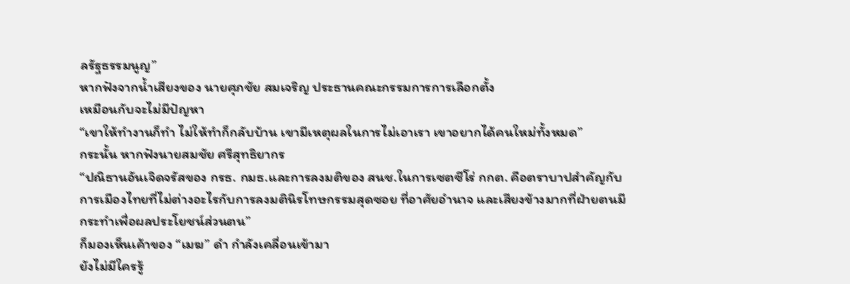ลรัฐธรรมนูญ”
หากฟังจากน้ำเสียงของ นายศุภชัย สมเจริญ ประธานคณะกรรมการการเลือกตั้ง
เหมือนกับจะไม่มีปัญหา
“เขาให้ทำงานก็ทำ ไม่ให้ทำก็กลับบ้าน เขามีเหตุผลในการไม่เอาเรา เขาอยากได้คนใหม่ทั้งหมด”
กระนั้น หากฟังนายสมชัย ศรีสุทธิยากร
“ปณิธานอันเจิดจรัสของ กรธ. กมธ.และการลงมติของ สนช.ในการเซตซีโร่ กกต. คือตราบาปสำคัญกับการเมืองไทยที่ไม่ต่างอะไรกับการลงมตินิรโทษกรรมสุดซอย ที่อาศัยอำนาจ และเสียงข้างมากที่ฝ่ายตนมีกระทำเพื่อผลประโยชน์ส่วนตน”
ก็มองเห็นเค้าของ “เมฆ” ดำ กำลังเคลื่อนเข้ามา
ยังไม่มีใครรู้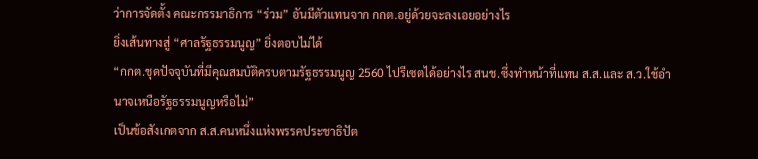ว่าการจัดตั้ง คณะกรรมาธิการ “ร่วม” อันมีตัวแทนจาก กกต.อยู่ด้วยจะลงเอยอย่างไร
ยิ่งเส้นทางสู่ “ศาลรัฐธรรมนูญ” ยิ่งตอบไม่ได้
“กกต.ชุดปัจจุบันที่มีคุณสมบัติครบตามรัฐธรรมนูญ 2560 ไปรีเซตได้อย่างไร สนช.ซึ่งทำหน้าที่แทน ส.ส.และ ส.ว.ใช้อำนาจเหนือรัฐธรรมนูญหรือไม่”
เป็นข้อสังเกตจาก ส.ส.คนหนึ่งแห่งพรรคประชาธิปัต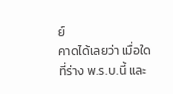ย์
คาดได้เลยว่า เมื่อใดที่ร่าง พ.ร.บ.นี้ และ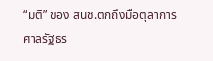“มติ” ของ สนช.ตกถึงมือตุลาการศาลรัฐธร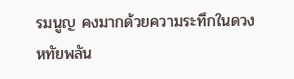รมนูญ คงมากด้วยความระทึกในดวงหทัยพลัน